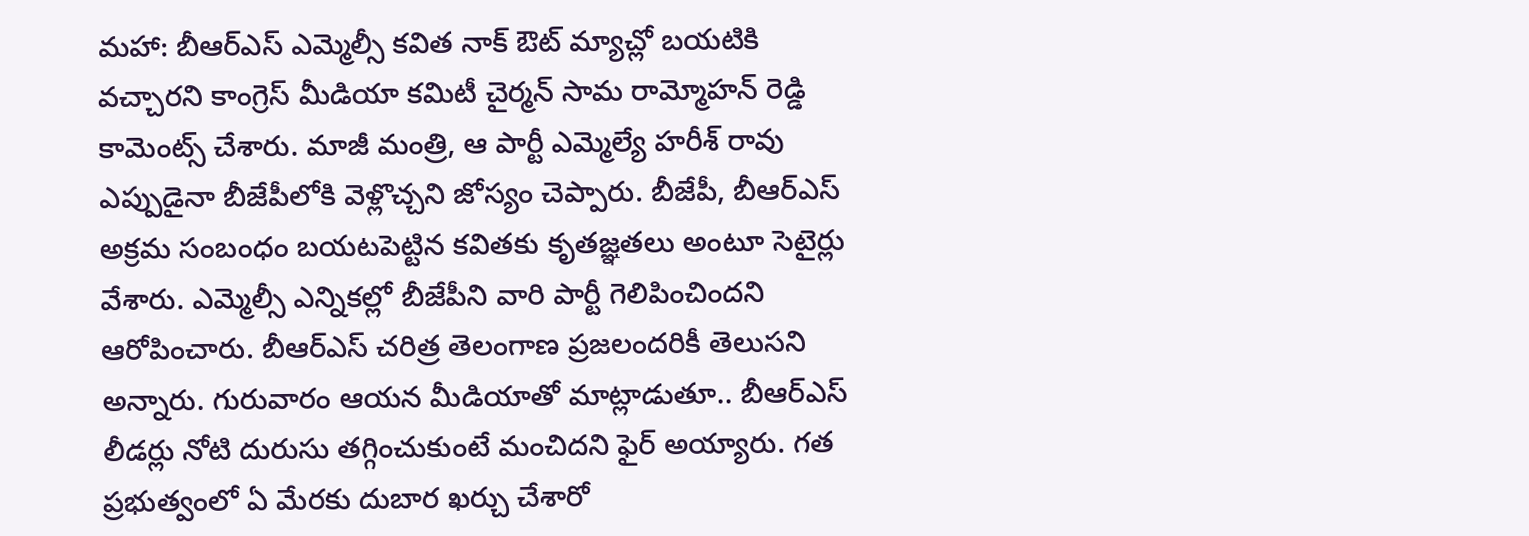మహా: బీఆర్ఎస్ ఎమ్మెల్సీ కవిత నాక్ ఔట్ మ్యాచ్లో బయటికి వచ్చారని కాంగ్రెస్ మీడియా కమిటీ చైర్మన్ సామ రామ్మోహన్ రెడ్డి కామెంట్స్ చేశారు. మాజీ మంత్రి, ఆ పార్టీ ఎమ్మెల్యే హరీశ్ రావు ఎప్పుడైనా బీజేపీలోకి వెళ్లొచ్చని జోస్యం చెప్పారు. బీజేపీ, బీఆర్ఎస్ అక్రమ సంబంధం బయటపెట్టిన కవితకు కృతజ్ఞతలు అంటూ సెటైర్లు వేశారు. ఎమ్మెల్సీ ఎన్నికల్లో బీజేపీని వారి పార్టీ గెలిపించిందని ఆరోపించారు. బీఆర్ఎస్ చరిత్ర తెలంగాణ ప్రజలందరికీ తెలుసని అన్నారు. గురువారం ఆయన మీడియాతో మాట్లాడుతూ.. బీఆర్ఎస్ లీడర్లు నోటి దురుసు తగ్గించుకుంటే మంచిదని ఫైర్ అయ్యారు. గత ప్రభుత్వంలో ఏ మేరకు దుబార ఖర్చు చేశారో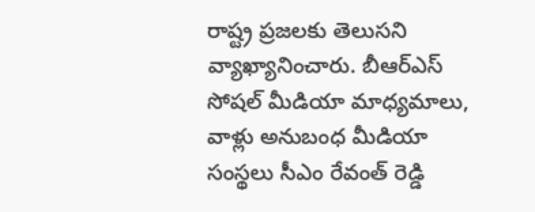రాష్ట్ర ప్రజలకు తెలుసని వ్యాఖ్యానించారు. బీఆర్ఎస్ సోషల్ మీడియా మాధ్యమాలు, వాళ్లు అనుబంధ మీడియా సంస్థలు సీఎం రేవంత్ రెడ్డి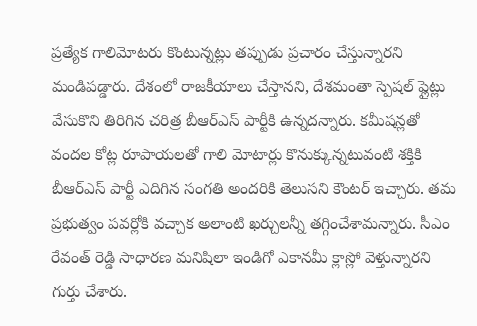ప్రత్యేక గాలిమోటరు కొంటున్నట్లు తప్పుడు ప్రచారం చేస్తున్నారని మండిపడ్డారు. దేశంలో రాజకీయాలు చేస్తానని, దేశమంతా స్పెషల్ ప్లైట్లు వేసుకొని తిరిగిన చరిత్ర బీఆర్ఎస్ పార్టీకి ఉన్నదన్నారు. కమీషన్లతో వందల కోట్ల రూపాయలతో గాలి మోటార్లు కొనుక్కున్నటువంటి శక్తికి బీఆర్ఎస్ పార్టీ ఎదిగిన సంగతి అందరికి తెలుసని కౌంటర్ ఇచ్చారు. తమ ప్రభుత్వం పవర్లోకి వచ్చాక అలాంటి ఖర్చులన్నీ తగ్గించేశామన్నారు. సీఎం రేవంత్ రెడ్డి సాధారణ మనిషిలా ఇండిగో ఎకానమీ క్లాస్లో వెళ్తున్నారని గుర్తు చేశారు.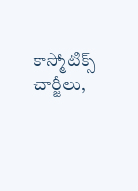కాస్మోటిక్స్ చార్జీలు,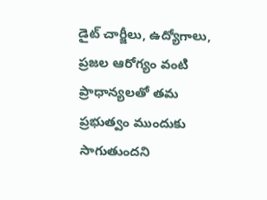డైట్ చార్జీలు, ఉద్యోగాలు, ప్రజల ఆరోగ్యం వంటి ప్రాధాన్యలతో తమ ప్రభుత్వం ముందుకు సాగుతుందని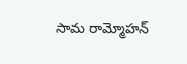సామ రామ్మోహన్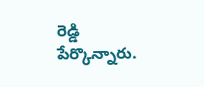రెడ్డి పేర్కొన్నారు.